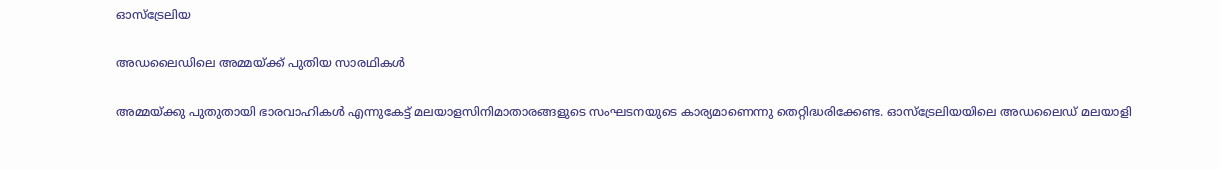ഓസ്ട്രേലിയ

അഡലൈഡിലെ അമ്മയ്‌ക്ക്‌ പുതിയ സാരഥികള്‍

അമ്മയ്‌ക്കു പുതുതായി ഭാരവാഹികള്‍ എന്നുകേട്ട്‌ മലയാളസിനിമാതാരങ്ങളുടെ സംഘടനയുടെ കാര്യമാണെന്നു തെറ്റിദ്ധരിക്കേണ്ട. ഓസ്‌ട്രേലിയയിലെ അഡലൈഡ്‌ മലയാളി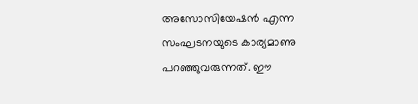അസോസിയേഷന്‍ എന്ന സംഘടനയുടെ കാര്യമാണു പറഞ്ഞുവരുന്നത്‌. ഈ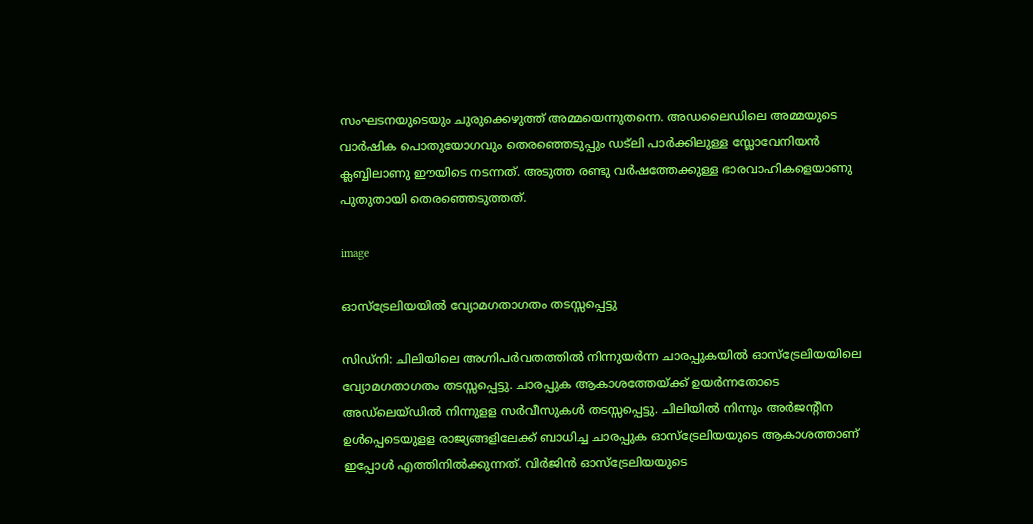സംഘടനയുടെയും ചുരുക്കെഴുത്ത്‌ അമ്മയെന്നുതന്നെ. അഡലൈഡിലെ അമ്മയുടെ വാര്‍ഷിക പൊതുയോഗവും തെരഞ്ഞെടുപ്പും ഡട്‌ലി പാര്‍ക്കിലുള്ള സ്ലോവേനിയന്‍ ക്ലബ്ബിലാണു ഈയിടെ നടന്നത്‌. അടുത്ത രണ്ടു വര്‍ഷത്തേക്കുള്ള ഭാരവാഹികളെയാണു പുതുതായി തെരഞ്ഞെടുത്തത്‌.

image

ഓസ്‌ട്രേലിയയില്‍ വ്യോമഗതാഗതം തടസ്സപ്പെട്ടു

സിഡ്‌നി: ചിലിയിലെ അഗ്നിപര്‍വതത്തില്‍ നിന്നുയര്‍ന്ന ചാരപ്പുകയില്‍ ഓസ്‌ട്രേലിയയിലെ വ്യോമഗതാഗതം തടസ്സപ്പെട്ടു. ചാരപ്പുക ആകാശത്തേയ്ക്ക് ഉയര്‍ന്നതോടെ  അഡ്‌ലെയ്ഡില്‍ നിന്നുളള സര്‍വീസുകള്‍ തടസ്സപ്പെട്ടു. ചിലിയില്‍ നിന്നും അര്‍ജന്റീന ഉള്‍പ്പെടെയുളള രാജ്യങ്ങളിലേക്ക് ബാധിച്ച ചാരപ്പുക ഓസ്‌ട്രേലിയയുടെ ആകാശത്താണ് ഇപ്പോള്‍ എത്തിനില്‍ക്കുന്നത്. വിര്‍ജിന്‍ ഓസ്‌ട്രേലിയയുടെ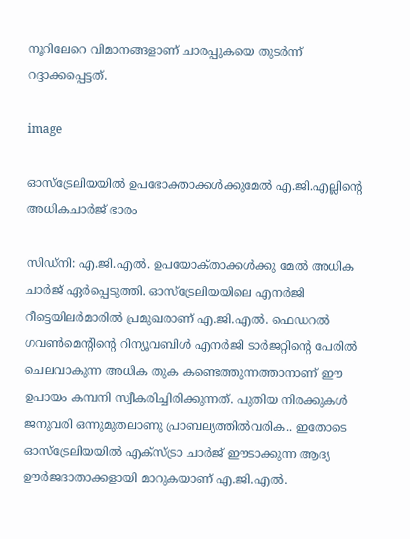നൂറിലേറെ വിമാനങ്ങളാണ് ചാരപ്പുകയെ തുടര്‍ന്ന് റദ്ദാക്കപ്പെട്ടത്.

image

ഓസ്ട്രേലിയയില്‍ ഉപഭോക്താക്കള്‍ക്കുമേല്‍ എ.ജി.എല്ലിന്റെ അധികചാര്‍ജ്‌ ഭാരം

സിഡ്‌നി: എ.ജി.എല്‍. ഉപയോക്‌താക്കള്‍ക്കു മേല്‍ അധിക ചാര്‍ജ്‌ ഏര്‍പ്പെടുത്തി. ഓസ്‌ട്രേലിയയിലെ എനര്‍ജി റീട്ടെയിലര്‍മാരില്‍ പ്രമുഖരാണ്‌ എ.ജി.എല്‍. ഫെഡറല്‍ ഗവണ്‍മെന്റിന്റെ റിന്യൂവബിള്‍ എനര്‍ജി ടാര്‍ജറ്റിന്റെ പേരില്‍ ചെലവാകുന്ന അധിക തുക കണ്ടെത്തുന്നത്താനാണ്‌ ഈ ഉപായം കമ്പനി സ്വീകരിച്ചിരിക്കുന്നത്‌. പുതിയ നിരക്കുകള്‍ ജനുവരി ഒന്നുമുതലാണു പ്രാബല്യത്തില്‍വരിക.. ഇതോടെ ഓസ്‌ട്രേലിയയില്‍ എക്‌സ്‌ട്രാ ചാര്‍ജ്‌ ഈടാക്കുന്ന ആദ്യ ഊര്‍ജദാതാക്കളായി മാറുകയാണ്‌ എ.ജി.എല്‍.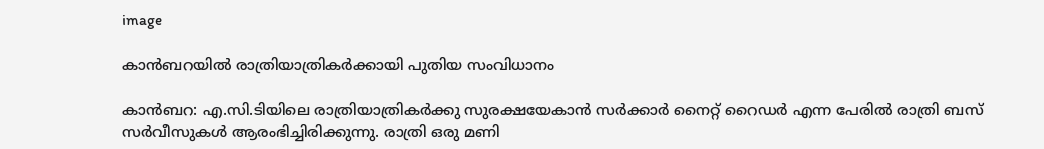image

കാന്‍ബറയില്‍ രാത്രിയാത്രികര്‍ക്കായി പുതിയ സംവിധാനം

കാന്‍ബറ: എ.സി.ടിയിലെ രാത്രിയാത്രികര്‍ക്കു സുരക്ഷയേകാന്‍ സര്‍ക്കാര്‍ നൈറ്റ്‌ റൈഡര്‍ എന്ന പേരില്‍ രാത്രി ബസ്‌ സര്‍വീസുകള്‍ ആരംഭിച്ചിരിക്കുന്നു. രാത്രി ഒരു മണി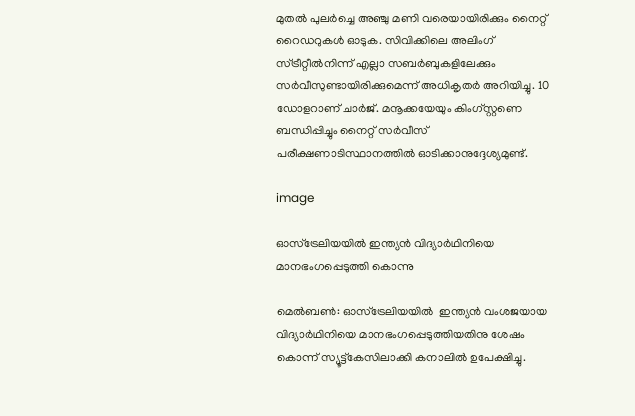മുതല്‍ പുലര്‍ച്ചെ അഞ്ചു മണി വരെയായിരിക്കും നൈറ്റ്‌ റൈഡറുകള്‍ ഓടുക. സിവിക്കിലെ അലിംഗ്‌ സ്‌ട്രീറ്റീല്‍നിന്ന്‌ എല്ലാ സബര്‍ബുകളിലേക്കും സര്‍വീസുണ്ടായിരിക്കുമെന്ന്‌ അധികൃതര്‍ അറിയിച്ചു. 10 ഡോളറാണ്‌ ചാര്‍ജ്‌. മനൂക്കയേയും കിംഗ്‌സ്റ്റണെ ബന്ധിപ്പിച്ചും നൈറ്റ്‌ സര്‍വീസ്‌ പരീക്ഷണാടിസ്ഥാനത്തില്‍ ഓടിക്കാനുദ്ദേശ്യമുണ്ട്‌.

image

ഓസ്‌ട്രേലിയയില്‍ ഇന്ത്യന്‍ വിദ്യാര്‍ഥിനിയെ മാനഭംഗപ്പെടുത്തി കൊന്നു

മെല്‍ബണ്‍: ഓസ്‌ട്രേലിയയില്‍  ഇന്ത്യന്‍ വംശജയായ വിദ്യാര്‍ഥിനിയെ മാനഭംഗപ്പെടുത്തിയതിനു ശേഷം കൊന്ന് സ്യൂട്ട്‌കേസിലാക്കി കനാലില്‍ ഉപേക്ഷിച്ചു.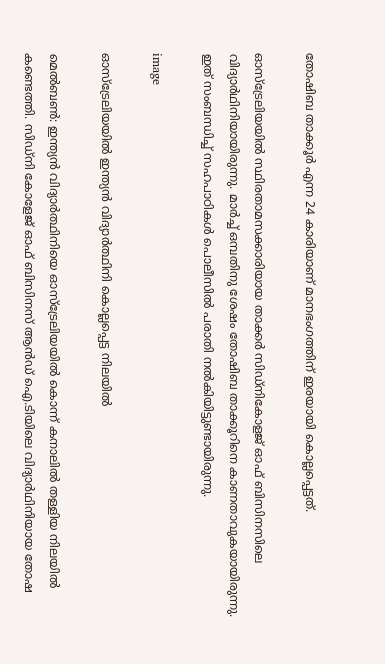തോഷിബ താക്കൂര്‍ എന്ന 24 കാരിയാണ് മാനഭംഗത്തിന് ഇരയായി കൊല്ലപ്പെട്ടത്.

ഓസ്ട്രേലിയയില്‍ സ്ഥിരതാമസക്കാരിയായ താക്കര്‍ സിഡ്‌നികോളജ് ഓഫ് ബിസിനസിലെ വിദ്യാര്‍ഥിനിയായിരുന്നു. മാര്‍ച്ച് ഒമ്പതിനു ശേഷം തോഷിബ താക്കൂറിനെ കാണതാവുകയായിരുന്നു. ഇത് സംബന്ധിച്ച് സഹപാഠികള്‍ പൊലീസില്‍ പരാതി നല്‍കിയിട്ടുണ്ടായിരുന്നു.

image

ഓസ്ട്രേലിയയില്‍ ഇന്ത്യന്‍ വിദ്യാര്‍ത്ഥിനി കൊല്ലപ്പെട്ട നിലയില്‍

മെല്‍ബണ്‍: ഇന്ത്യന്‍ വിദ്യാര്‍ത്ഥിനിയെ ഓസ്ട്രേലിയയില്‍ കൊന്ന് കനാലില്‍ തള്ളിയ നിലയില്‍ കണ്ടെത്തി. സിഡ്‌നി കോളേജ് ഓഫ് ബിസിനസ് ആന്‍ഡ് ഐ.ടിയിലെ വിദ്യാര്‍ഥിനിയായ തോഷ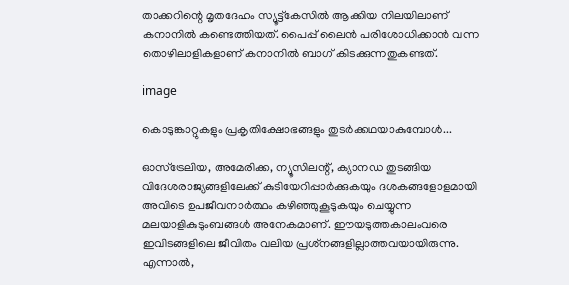താക്കറിന്റെ മൃതദേഹം സ്യൂട്ട്കേസില്‍‌ ആക്കിയ നിലയിലാണ് കനാനില്‍ കണ്ടെത്തിയത്. പൈപ്പ് ലൈന്‍ പരിശോധിക്കാന്‍ വന്ന തൊഴിലാളികളാണ് കനാനില്‍ ബാഗ് കിടക്കുന്നതുകണ്ടത്.

image

കൊടുങ്കാറ്റുകളും പ്രകൃതിക്ഷോഭങ്ങളും തുടര്‍ക്കഥയാകുമ്പോള്‍...

ഓസ്‌ട്രേലിയ, അമേരിക്ക, ന്യൂസിലന്റ്‌, ക്യാനഡ തുടങ്ങിയ വിദേശരാജ്യങ്ങളിലേക്ക്‌ കുടിയേറിപ്പാര്‍ക്കുകയും ദശകങ്ങളോളമായി അവിടെ ഉപജീവനാര്‍ത്ഥം കഴിഞ്ഞുകൂടുകയും ചെയ്യുന്ന മലയാളികുടുംബങ്ങള്‍ അനേകമാണ്‌. ഈയടുത്തകാലംവരെ ഇവിടങ്ങളിലെ ജീവിതം വലിയ പ്രശ്‌നങ്ങളില്ലാത്തവയായിരുന്നു. എന്നാല്‍,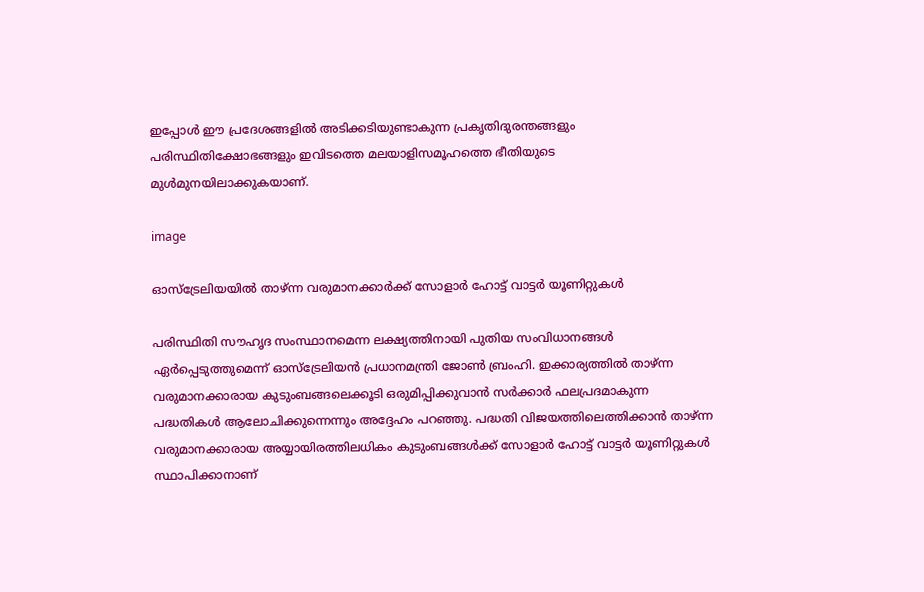ഇപ്പോള്‍ ഈ പ്രദേശങ്ങളില്‍ അടിക്കടിയുണ്ടാകുന്ന പ്രകൃതിദുരന്തങ്ങളും പരിസ്ഥിതിക്ഷോഭങ്ങളും ഇവിടത്തെ മലയാളിസമൂഹത്തെ ഭീതിയുടെ മുള്‍മുനയിലാക്കുകയാണ്‌.

image

ഓസ്ട്രേലിയയില്‍ താഴ്‌ന്ന വരുമാനക്കാര്‍ക്ക്‌ സോളാര്‍ ഹോട്ട്‌ വാട്ടര്‍ യൂണിറ്റുകള്‍

പരിസ്ഥിതി സൗഹൃദ സംസ്ഥാനമെന്ന ലക്ഷ്യത്തിനായി പുതിയ സംവിധാനങ്ങള്‍ ഏര്‍പ്പെടുത്തുമെന്ന്‌ ഓസ്‌ട്രേലിയന്‍ പ്രധാനമന്ത്രി ജോണ്‍ ബ്രംഹി. ഇക്കാര്യത്തില്‍ താഴ്‌ന്ന വരുമാനക്കാരായ കുടുംബങ്ങലെക്കൂടി ഒരുമിപ്പിക്കുവാന്‍ സര്‍ക്കാര്‍ ഫലപ്രദമാകുന്ന പദ്ധതികള്‍ ആലോചിക്കുന്നെന്നും അദ്ദേഹം പറഞ്ഞു. പദ്ധതി വിജയത്തിലെത്തിക്കാന്‍ താഴ്‌ന്ന വരുമാനക്കാരായ അയ്യായിരത്തിലധികം കുടുംബങ്ങള്‍ക്ക്‌ സോളാര്‍ ഹോട്ട്‌ വാട്ടര്‍ യൂണിറ്റുകള്‍ സ്ഥാപിക്കാനാണ്‌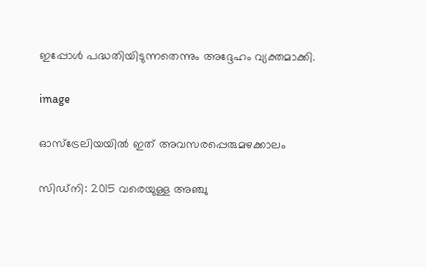ഇപ്പോള്‍ പദ്ധതിയിടുന്നതെന്നും അദ്ദേഹം വ്യക്തമാക്കി.

image

ഓസ്ട്രേലിയയില്‍ ഇത് അവസരപ്പെരുമഴക്കാലം

സിഡ്‌നി: 2015 വരെയുള്ള അഞ്ചു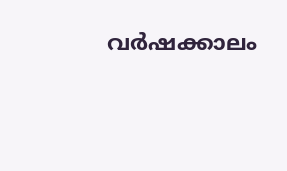വര്‍ഷക്കാലം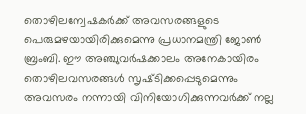തൊഴിലന്വേഷകര്‍ക്ക്‌ അവസരങ്ങളുടെ പെരുമഴയായിരിക്കുമെന്നു പ്രധാനമന്ത്രി ജോണ്‍ ബ്രംബി. ഈ അഞ്ചുവര്‍ഷക്കാലം അനേകായിരം തൊഴിലവസരങ്ങള്‍ സൃഷ്‌ടിക്കപ്പെടുമെന്നും അവസരം നന്നായി വിനിയോഗിക്കുന്നവര്‍ക്ക്‌ നല്ല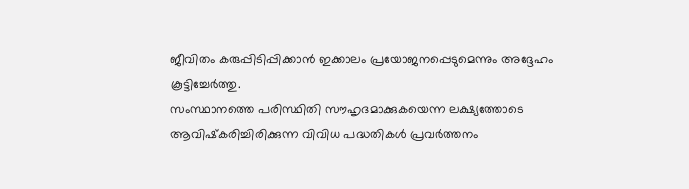ജീവിതം കരുപ്പിടിപ്പിക്കാന്‍ ഇക്കാലം പ്രയോജനപ്പെടുമെന്നും അദ്ദേഹം കൂട്ടിച്ചേര്‍ത്തു.
സംസ്ഥാനത്തെ പരിസ്ഥിതി സൗഹൃദമാക്കുകയെന്ന ലക്ഷ്യത്തോടെ ആവിഷ്‌കരിച്ചിരിക്കുന്ന വിവിധ പദ്ധതികള്‍ പ്രവര്‍ത്തനം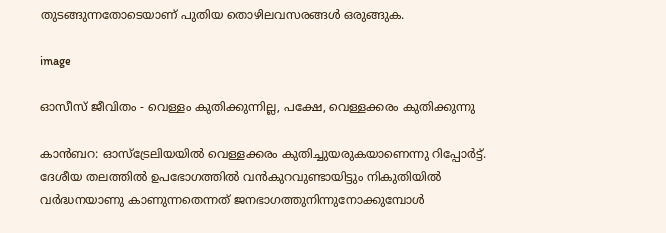തുടങ്ങുന്നതോടെയാണ്‌ പുതിയ തൊഴിലവസരങ്ങള്‍ ഒരുങ്ങുക.

image

ഓസീസ് ജീവിതം - വെള്ളം കുതിക്കുന്നില്ല, പക്ഷേ, വെള്ളക്കരം കുതിക്കുന്നു

കാന്‍ബറ: ഓസ്‌ട്രേലിയയില്‍ വെള്ളക്കരം കുതിച്ചുയരുകയാണെന്നു റിപ്പോര്‍ട്ട്‌. ദേശീയ തലത്തില്‍ ഉപഭോഗത്തില്‍ വന്‍കുറവുണ്ടായിട്ടും നികുതിയില്‍ വര്‍ദ്ധനയാണു കാണുന്നതെന്നത്‌ ജനഭാഗത്തുനിന്നുനോക്കുമ്പോള്‍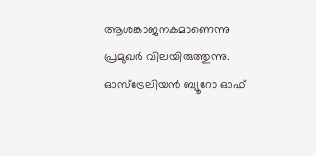ആശങ്കാജനകമാണെന്നു പ്രമുഖര്‍ വിലയിരുത്തുന്നു. ഓസ്‌ട്രേലിയന്‍ ബ്യൂറോ ഓഫ്‌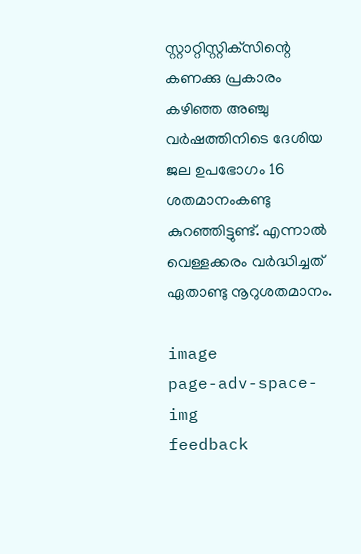സ്റ്റാറ്റിസ്റ്റിക്‌സിന്റെ കണക്കു പ്രകാരം കഴിഞ്ഞ അഞ്ചു വര്‍ഷത്തിനിടെ ദേശിയ ജല ഉപഭോഗം 16 ശതമാനംകണ്ടു കുറഞ്ഞിട്ടുണ്ട്‌. എന്നാല്‍ വെള്ളക്കരം വര്‍ദ്ധിച്ചത്‌ ഏതാണ്ടു നൂറുശതമാനം.

image
page-adv-space-img
feedback